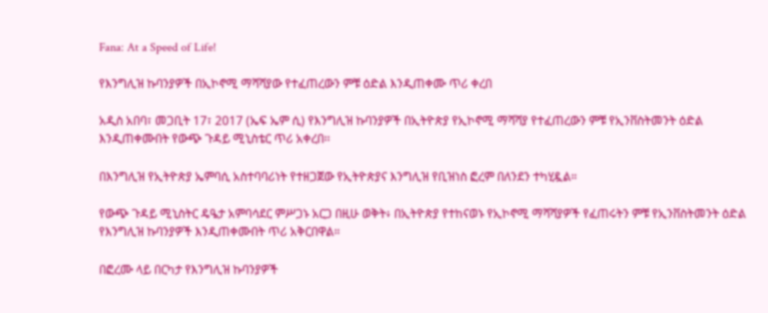Fana: At a Speed of Life!

የእንግሊዝ ኩባንያዎች በኢኮኖሚ ማሻሻያው የተፈጠረውን ምቹ ዕድል እንዲጠቀሙ ጥሪ ቀረበ

አዲስ አበባ፣ መጋቢት 17፣ 2017 (ኤፍ ኤም ሲ) የእንግሊዝ ኩባንያዎች በኢትዮጵያ የኢኮኖሚ ማሻሻያ የተፈጠረውን ምቹ የኢንቨስትመንት ዕድል እንዲጠቀሙበት የውጭ ጉዳይ ሚኒስቴር ጥሪ አቀረበ፡፡

በእንግሊዝ የኢትዮጵያ ኤምባሲ አስተባባሪነት የተዘጋጀው የኢትዮጵያና እንግሊዝ የቢዝነስ ፎረም በለንደን ተካሂዷል።

የውጭ ጉዳይ ሚኒስትር ዴዔታ አምባሳደር ምሥጋኑ አርጋ በዚሁ ወቅት፥ በኢትዮጵያ የተከናወኑ የኢኮኖሚ ማሻሻያዎች የፈጠሩትን ምቹ የኢንቨስትመንት ዕድል የእንግሊዝ ኩባንያዎች እንዲጠቀሙበት ጥሪ አቅርበዋል።

በፎረሙ ላይ በርካታ የእንግሊዝ ኩባንያዎች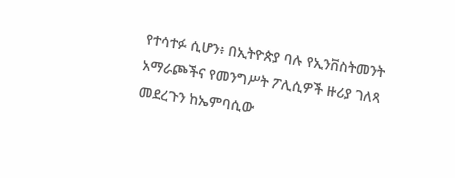የተሳተፉ ሲሆን፥ በኢትዮጵያ ባሉ የኢንቨስትመንት አማራጮችና የመንግሥት ፖሊሲዎች ዙሪያ ገለጻ መደረጉን ከኤምባሲው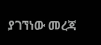ያገኘነው መረጃ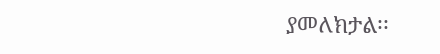ያመለክታል፡፡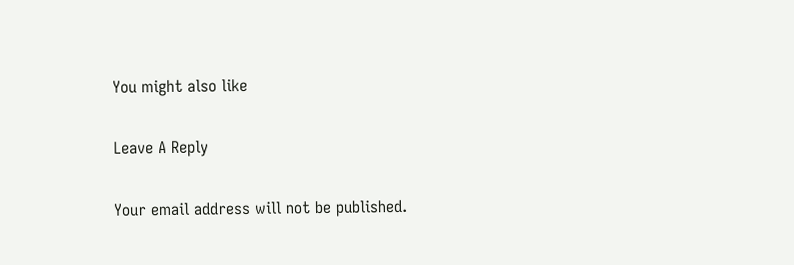You might also like

Leave A Reply

Your email address will not be published.